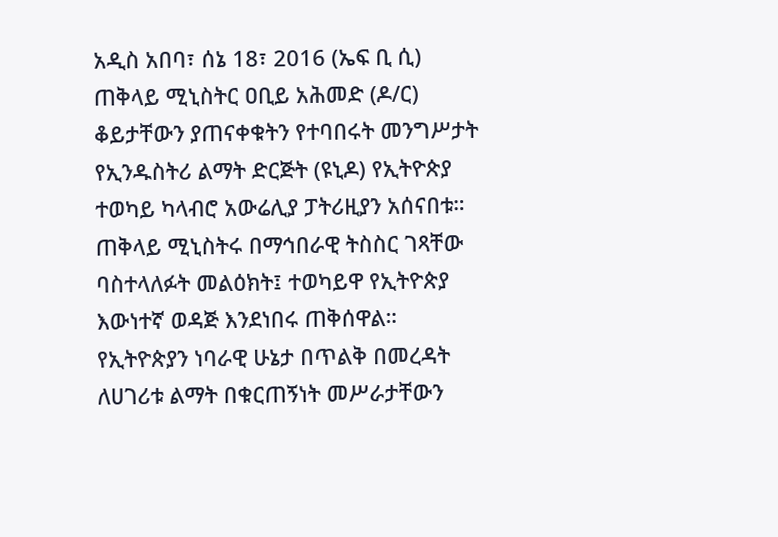አዲስ አበባ፣ ሰኔ 18፣ 2016 (ኤፍ ቢ ሲ) ጠቅላይ ሚኒስትር ዐቢይ አሕመድ (ዶ/ር) ቆይታቸውን ያጠናቀቁትን የተባበሩት መንግሥታት የኢንዱስትሪ ልማት ድርጅት (ዩኒዶ) የኢትዮጵያ ተወካይ ካላብሮ አውሬሊያ ፓትሪዚያን አሰናበቱ።
ጠቅላይ ሚኒስትሩ በማኅበራዊ ትስስር ገጻቸው ባስተላለፉት መልዕክት፤ ተወካይዋ የኢትዮጵያ እውነተኛ ወዳጅ እንደነበሩ ጠቅሰዋል።
የኢትዮጵያን ነባራዊ ሁኔታ በጥልቅ በመረዳት ለሀገሪቱ ልማት በቁርጠኝነት መሥራታቸውን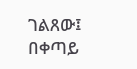ገልጸው፤ በቀጣይ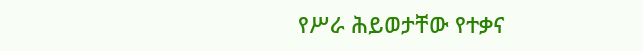የሥራ ሕይወታቸው የተቃና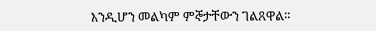እንዲሆን መልካም ምኞታቸውን ገልጸዋል።